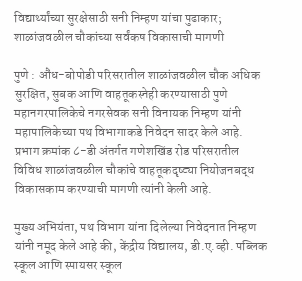विद्यार्थ्यांच्या सुरक्षेसाठी सनी निम्हण यांचा पुढाकार; शाळांजवळील चौकांच्या सर्वंकष विकासाची मागणी

पुणे : औंध-बोपोडी परिसरातील शाळांजवळील चौक अधिक सुरक्षित, सुबक आणि वाहतूकस्नेही करण्यासाठी पुणे महानगरपालिकेचे नगरसेवक सनी विनायक निम्हण यांनी महापालिकेच्या पथ विभागाकडे निवेदन सादर केले आहे. प्रभाग क्रमांक ८-डी अंतर्गत गणेशखिंड रोड परिसरातील विविध शाळांजवळील चौकांचे वाहतूकदृष्ट्या नियोजनबद्ध विकासकाम करण्याची मागणी त्यांनी केली आहे.

मुख्य अभियंता, पथ विभाग यांना दिलेल्या निवेदनात निम्हण यांनी नमूद केले आहे की, केंद्रीय विद्यालय, डी.ए.व्ही. पब्लिक स्कूल आणि स्पायसर स्कूल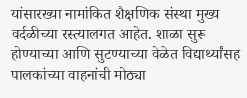यांसारख्या नामांकित शैक्षणिक संस्था मुख्य वर्दळीच्या रस्त्यालगत आहेत. शाळा सुरू होण्याच्या आणि सुटण्याच्या वेळेत विद्यार्थ्यांसह पालकांच्या वाहनांची मोठ्या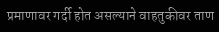प्रमाणावर गर्दी होत असल्याने वाहतुकीवर ताण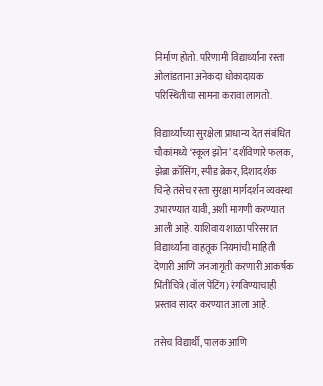निर्माण होतो. परिणामी विद्यार्थ्यांना रस्ता ओलांडताना अनेकदा धोकादायक परिस्थितीचा सामना करावा लागतो.

विद्यार्थ्यांच्या सुरक्षेला प्राधान्य देत संबंधित चौकांमध्ये ‘स्कूल झोन’ दर्शविणारे फलक, झेब्रा क्रॉसिंग, स्पीड ब्रेकर, दिशादर्शक चिन्हे तसेच रस्ता सुरक्षा मार्गदर्शन व्यवस्था उभारण्यात यावी, अशी मागणी करण्यात आली आहे. याशिवाय शाळा परिसरात विद्यार्थ्यांना वाहतूक नियमांची माहिती देणारी आणि जनजागृती करणारी आकर्षक भिंतीचित्रे (वॉल पेंटिंग) रंगविण्याचाही प्रस्ताव सादर करण्यात आला आहे.

तसेच विद्यार्थी, पालक आणि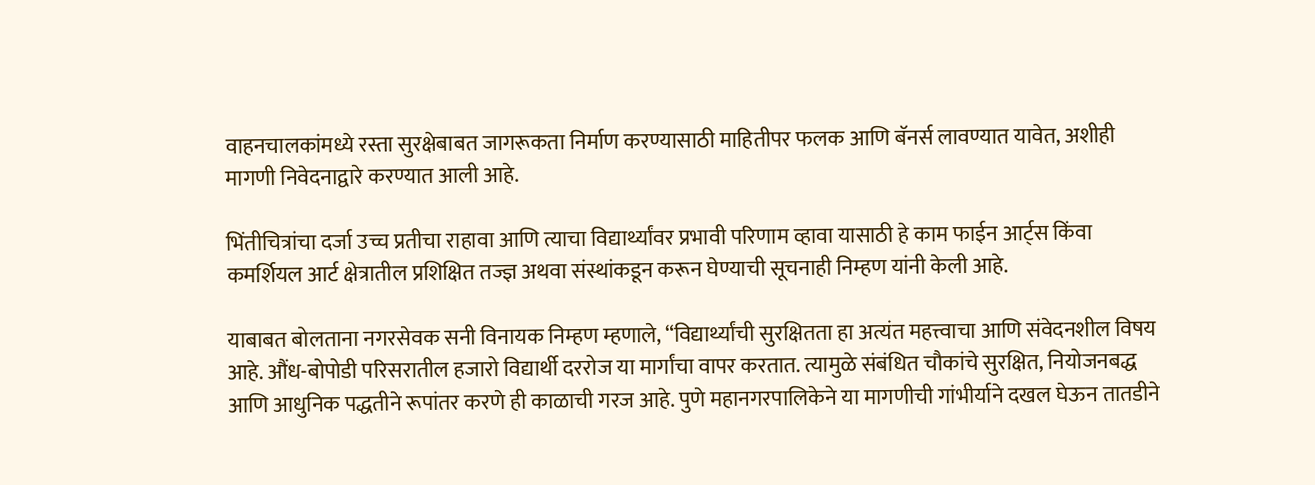वाहनचालकांमध्ये रस्ता सुरक्षेबाबत जागरूकता निर्माण करण्यासाठी माहितीपर फलक आणि बॅनर्स लावण्यात यावेत, अशीही मागणी निवेदनाद्वारे करण्यात आली आहे.

भिंतीचित्रांचा दर्जा उच्च प्रतीचा राहावा आणि त्याचा विद्यार्थ्यांवर प्रभावी परिणाम व्हावा यासाठी हे काम फाईन आर्ट्स किंवा कमर्शियल आर्ट क्षेत्रातील प्रशिक्षित तज्ज्ञ अथवा संस्थांकडून करून घेण्याची सूचनाही निम्हण यांनी केली आहे.

याबाबत बोलताना नगरसेवक सनी विनायक निम्हण म्हणाले, “विद्यार्थ्यांची सुरक्षितता हा अत्यंत महत्त्वाचा आणि संवेदनशील विषय आहे. औंध-बोपोडी परिसरातील हजारो विद्यार्थी दररोज या मार्गांचा वापर करतात. त्यामुळे संबंधित चौकांचे सुरक्षित, नियोजनबद्ध आणि आधुनिक पद्धतीने रूपांतर करणे ही काळाची गरज आहे. पुणे महानगरपालिकेने या मागणीची गांभीर्याने दखल घेऊन तातडीने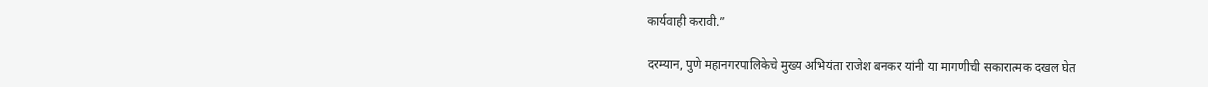कार्यवाही करावी.”

दरम्यान, पुणे महानगरपालिकेचे मुख्य अभियंता राजेश बनकर यांनी या मागणीची सकारात्मक दखल घेत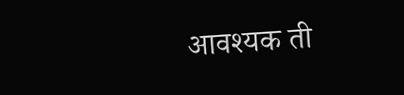आवश्यक ती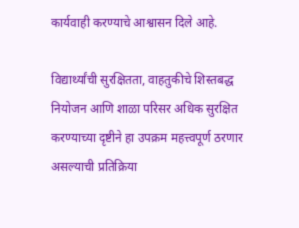कार्यवाही करण्याचे आश्वासन दिले आहे.

विद्यार्थ्यांची सुरक्षितता, वाहतुकीचे शिस्तबद्ध नियोजन आणि शाळा परिसर अधिक सुरक्षित करण्याच्या दृष्टीने हा उपक्रम महत्त्वपूर्ण ठरणार असल्याची प्रतिक्रिया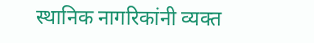स्थानिक नागरिकांनी व्यक्त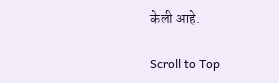केली आहे.

Scroll to Top